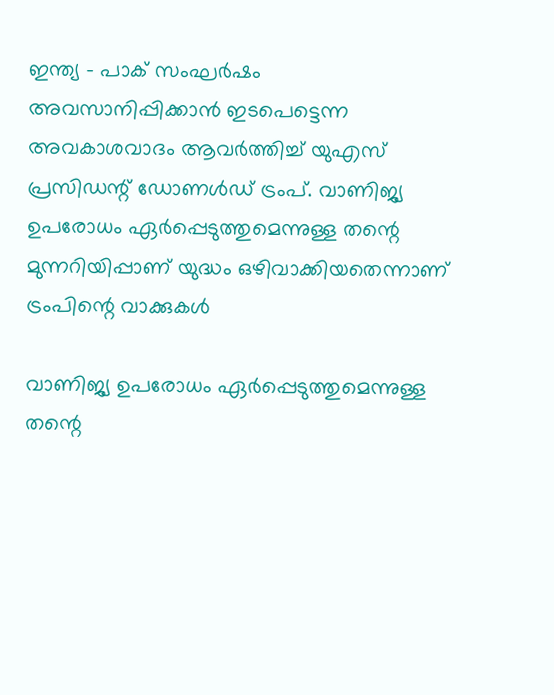ഇന്ത്യ - പാക് സംഘര്‍ഷം അവസാനിപ്പിക്കാന്‍ ഇടപെട്ടെന്ന അവകാശവാദം ആവര്‍ത്തിച്ച് യുഎസ് പ്രസിഡന്റ് ഡോണള്‍ഡ് ട്രംപ്. വാണിജ്യ ഉപരോധം ഏര്‍പ്പെടുത്തുമെന്നുള്ള തന്റെ മുന്നറിയിപ്പാണ് യുദ്ധം ഒഴിവാക്കിയതെന്നാണ് ട്രംപിന്റെ വാക്കുകള്‍

വാണിജ്യ ഉപരോധം ഏര്‍പ്പെടുത്തുമെന്നുള്ള തന്റെ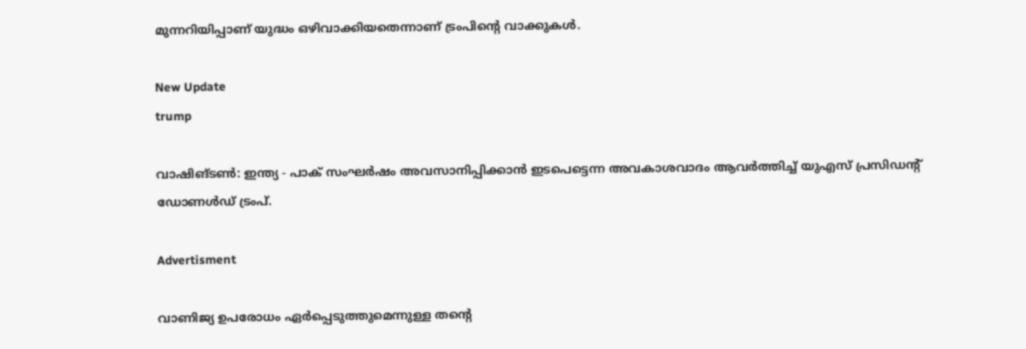മുന്നറിയിപ്പാണ് യുദ്ധം ഒഴിവാക്കിയതെന്നാണ് ട്രംപിന്റെ വാക്കുകള്‍.

New Update
trump

വാഷിങ്ടണ്‍: ഇന്ത്യ - പാക് സംഘര്‍ഷം അവസാനിപ്പിക്കാന്‍ ഇടപെട്ടെന്ന അവകാശവാദം ആവര്‍ത്തിച്ച് യുഎസ് പ്രസിഡന്റ് ഡോണള്‍ഡ് ട്രംപ്.

Advertisment

വാണിജ്യ ഉപരോധം ഏര്‍പ്പെടുത്തുമെന്നുള്ള തന്റെ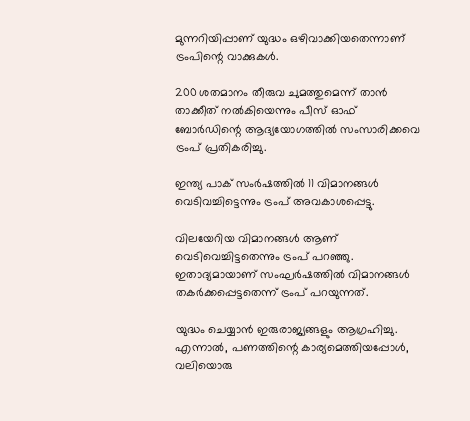മുന്നറിയിപ്പാണ് യുദ്ധം ഒഴിവാക്കിയതെന്നാണ് ട്രംപിന്റെ വാക്കുകള്‍.

200 ശതമാനം തീരുവ ചുമത്തുമെന്ന് താന്‍ താക്കീത് നല്‍കിയെന്നും പീസ് ഓഫ് ബോര്‍ഡിന്റെ ആദ്യയോഗത്തില്‍ സംസാരിക്കവെ ട്രംപ് പ്രതികരിച്ചു.

ഇന്ത്യ പാക് സംര്‍ഷത്തില്‍ 11 വിമാനങ്ങള്‍ വെടിവച്ചിട്ടെന്നും ട്രംപ് അവകാശപ്പെട്ടു.

വിലയേറിയ വിമാനങ്ങള്‍ ആണ് വെടിവെച്ചിട്ടതെന്നും ട്രംപ് പറഞ്ഞു. ഇതാദ്യമായാണ് സംഘര്‍ഷത്തില്‍ വിമാനങ്ങള്‍ തകര്‍ക്കപ്പെട്ടതെന്ന് ട്രംപ് പറയുന്നത്.

യുദ്ധം ചെയ്യാന്‍ ഇരുരാജ്യങ്ങളും ആഗ്രഹിച്ചു. എന്നാല്‍, പണത്തിന്റെ കാര്യമെത്തിയപ്പോള്‍, വലിയൊരു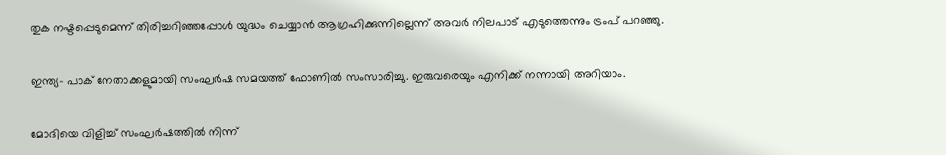തുക നഷ്ടപ്പെടുമെന്ന് തിരിച്ചറിഞ്ഞപ്പോള്‍ യുദ്ധം ചെയ്യാന്‍ ആഗ്രഹിക്കുന്നില്ലെന്ന് അവര്‍ നിലപാട് എടുത്തെന്നും ട്രംപ് പറഞ്ഞു.

ഇന്ത്യ- പാക് നേതാക്കളുമായി സംഘര്‍ഷ സമയത്ത് ഫോണില്‍ സംസാരിച്ചു. ഇരുവരെയും എനിക്ക് നന്നായി അറിയാം.

മോദിയെ വിളിച്ച് സംഘര്‍ഷത്തില്‍ നിന്ന്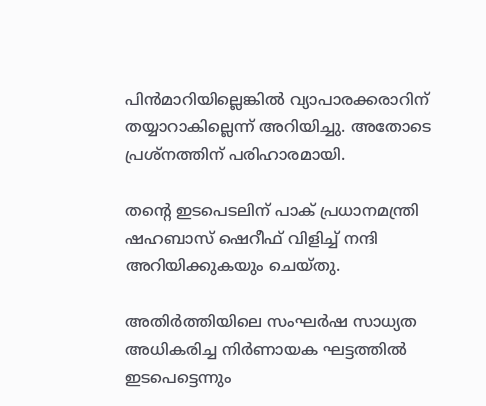പിന്‍മാറിയില്ലെങ്കില്‍ വ്യാപാരക്കരാറിന് തയ്യാറാകില്ലെന്ന് അറിയിച്ചു. അതോടെ പ്രശ്‌നത്തിന് പരിഹാരമായി.

തന്റെ ഇടപെടലിന് പാക് പ്രധാനമന്ത്രി ഷഹബാസ് ഷെറീഫ് വിളിച്ച് നന്ദി അറിയിക്കുകയും ചെയ്തു.

അതിര്‍ത്തിയിലെ സംഘര്‍ഷ സാധ്യത അധികരിച്ച നിര്‍ണായക ഘട്ടത്തില്‍ ഇടപെട്ടെന്നും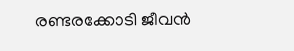രണ്ടരക്കോടി ജീവന്‍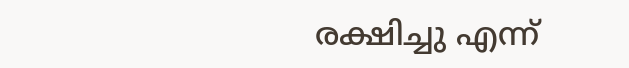രക്ഷിച്ചു എന്ന്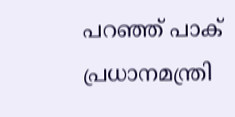പറഞ്ഞ് പാക് പ്രധാനമന്ത്രി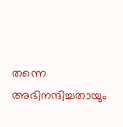തന്നെ അഭിനന്ദിച്ചതായും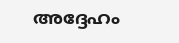അദ്ദേഹം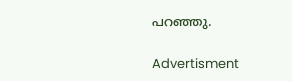പറഞ്ഞു.

Advertisment